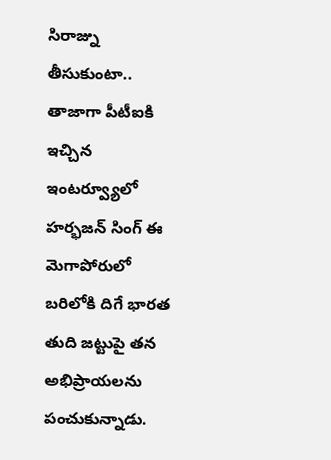సిరాజ్ను తీసుకుంటా..
తాజాగా పీటీఐకి ఇచ్చిన ఇంటర్వ్యూలో హర్భజన్ సింగ్ ఈ మెగాపోరులో బరిలోకి దిగే భారత తుది జట్టుపై తన అభిప్రాయలను పంచుకున్నాడు.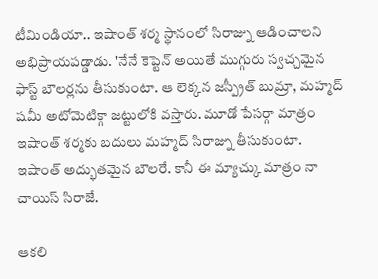టీమిండియా.. ఇషాంత్ శర్మ స్థానంలో సిరాజ్ను ఆడించాలని అభిప్రాయపడ్డాడు. 'నేనే కెప్టెన్ అయితే ముగ్గురు స్వచ్చమైన ఫాస్ట్ బౌలర్లను తీసుకుంటా. ఆ లెక్కన జస్ప్రీత్ బుమ్రా, మహ్మద్ షమీ అటోమెటిక్గా జట్టులోకి వస్తారు. మూడో పేసర్గా మాత్రం ఇషాంత్ శర్మకు బదులు మహ్మద్ సిరాజ్ను తీసుకుంటా. ఇషాంత్ అద్భుతమైన బౌలరే. కానీ ఈ మ్యాచ్కు మాత్రం నా చాయిస్ సిరాజే.

ఆకలి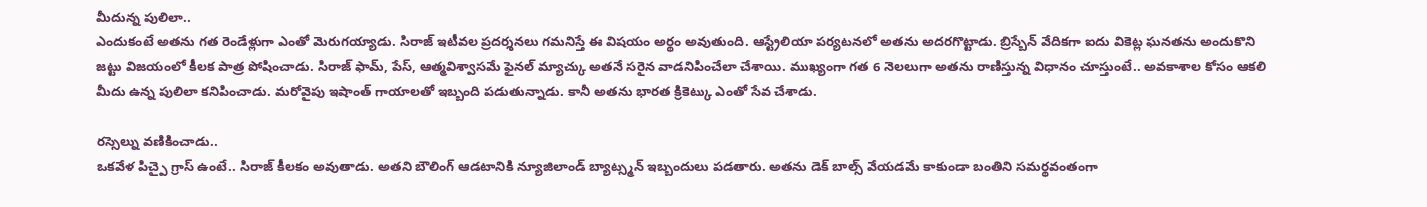మీదున్న పులిలా..
ఎందుకంటే అతను గత రెండేళ్లుగా ఎంతో మెరుగయ్యాడు. సిరాజ్ ఇటీవల ప్రదర్శనలు గమనిస్తే ఈ విషయం అర్థం అవుతుంది. ఆస్ట్రేలియా పర్యటనలో అతను అదరగొట్టాడు. బ్రిస్బేన్ వేదికగా ఐదు వికెట్ల ఘనతను అందుకొని జట్టు విజయంలో కీలక పాత్ర పోషించాడు. సిరాజ్ ఫామ్, పేస్, ఆత్మవిశ్వాసమే ఫైనల్ మ్యాచ్కు అతనే సరైన వాడనిపించేలా చేశాయి. ముఖ్యంగా గత 6 నెలలుగా అతను రాణిస్తున్న విధానం చూస్తుంటే.. అవకాశాల కోసం ఆకలి మీదు ఉన్న పులిలా కనిపించాడు. మరోవైపు ఇషాంత్ గాయాలతో ఇబ్బంది పడుతున్నాడు. కానీ అతను భారత క్రికెట్కు ఎంతో సేవ చేశాడు.

రస్సెల్ను వణికించాడు..
ఒకవేళ పిచ్పై గ్రాస్ ఉంటే.. సిరాజ్ కీలకం అవుతాడు. అతని బౌలింగ్ ఆడటానికి న్యూజిలాండ్ బ్యాట్స్మన్ ఇబ్బందులు పడతారు. అతను డెక్ బాల్స్ వేయడమే కాకుండా బంతిని సమర్థవంతంగా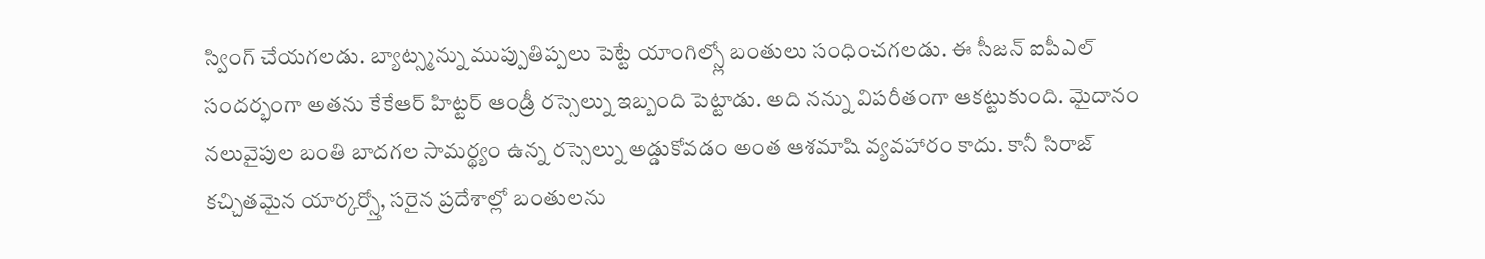స్వింగ్ చేయగలడు. బ్యాట్స్మన్ను ముప్పుతిప్పలు పెట్టే యాంగిల్స్లో బంతులు సంధించగలడు. ఈ సీజన్ ఐపీఎల్ సందర్భంగా అతను కేకేఆర్ హిట్టర్ ఆండ్రీ రస్సెల్ను ఇబ్బంది పెట్టాడు. అది నన్ను విపరీతంగా ఆకట్టుకుంది. మైదానం నలువైపుల బంతి బాదగల సామర్థ్యం ఉన్న రస్సెల్ను అడ్డుకోవడం అంత ఆశమాషి వ్యవహారం కాదు. కానీ సిరాజ్ కచ్చితమైన యార్కర్స్తో, సరైన ప్రదేశాల్లో బంతులను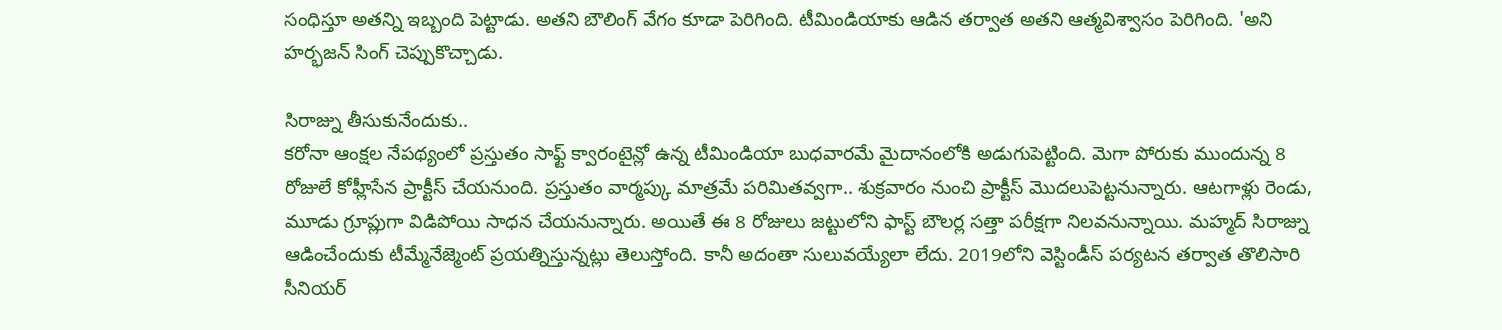సంధిస్తూ అతన్ని ఇబ్బంది పెట్టాడు. అతని బౌలింగ్ వేగం కూడా పెరిగింది. టీమిండియాకు ఆడిన తర్వాత అతని ఆత్మవిశ్వాసం పెరిగింది. 'అని హర్భజన్ సింగ్ చెప్పుకొచ్చాడు.

సిరాజ్ను తీసుకునేందుకు..
కరోనా ఆంక్షల నేపథ్యంలో ప్రస్తుతం సాఫ్ట్ క్వారంటైన్లో ఉన్న టీమిండియా బుధవారమే మైదానంలోకి అడుగుపెట్టింది. మెగా పోరుకు ముందున్న 8 రోజులే కోహ్లీసేన ప్రాక్టీస్ చేయనుంది. ప్రస్తుతం వార్మప్కు మాత్రమే పరిమితవ్వగా.. శుక్రవారం నుంచి ప్రాక్టీస్ మొదలుపెట్టనున్నారు. ఆటగాళ్లు రెండు, మూడు గ్రూప్లుగా విడిపోయి సాధన చేయనున్నారు. అయితే ఈ 8 రోజులు జట్టులోని ఫాస్ట్ బౌలర్ల సత్తా పరీక్షగా నిలవనున్నాయి. మహ్మద్ సిరాజ్ను ఆడించేందుకు టీమ్మేనేజ్మెంట్ ప్రయత్నిస్తున్నట్లు తెలుస్తోంది. కానీ అదంతా సులువయ్యేలా లేదు. 2019లోని వెస్టిండీస్ పర్యటన తర్వాత తొలిసారి సీనియర్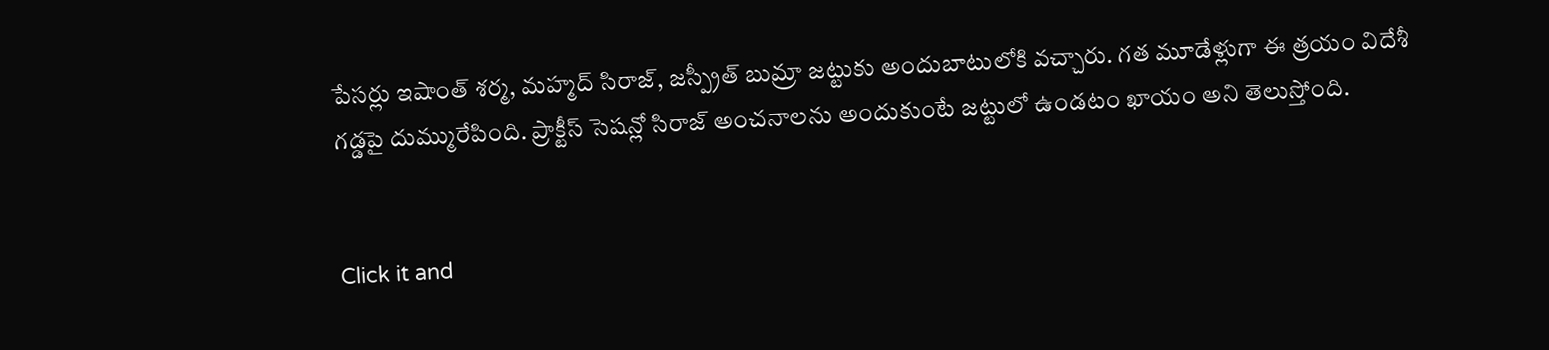పేసర్లు ఇషాంత్ శర్మ, మహ్మద్ సిరాజ్, జస్ప్రీత్ బుమ్రా జట్టుకు అందుబాటులోకి వచ్చారు. గత మూడేళ్లుగా ఈ త్రయం విదేశీ గడ్డపై దుమ్మురేపింది. ప్రాక్టీస్ సెషన్లో సిరాజ్ అంచనాలను అందుకుంటే జట్టులో ఉండటం ఖాయం అని తెలుస్తోంది.


Click it and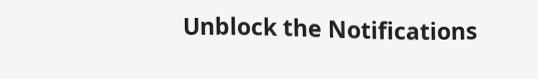Unblock the Notifications